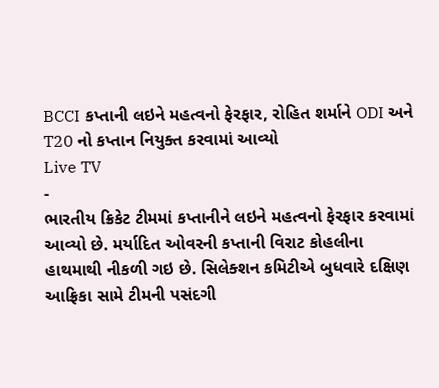BCCI કપ્તાની લઇને મહત્વનો ફેરફાર, રોહિત શર્માને ODI અને T20 નો કપ્તાન નિયુક્ત કરવામાં આવ્યો
Live TV
-
ભારતીય ક્રિકેટ ટીમમાં કપ્તાનીને લઇને મહત્વનો ફેરફાર કરવામાં આવ્યો છે. મર્યાદિત ઓવરની કપ્તાની વિરાટ કોહલીના હાથમાથી નીકળી ગઇ છે. સિલેક્શન કમિટીએ બુધવારે દક્ષિણ આફ્રિકા સામે ટીમની પસંદગી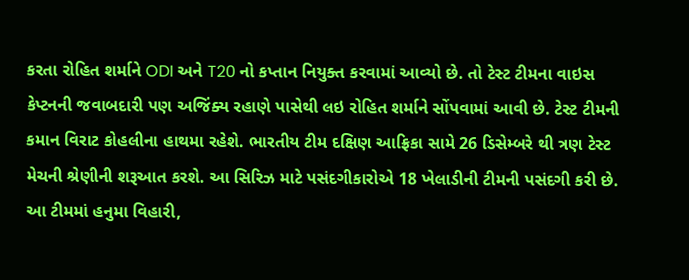કરતા રોહિત શર્માને ODI અને T20 નો કપ્તાન નિયુક્ત કરવામાં આવ્યો છે. તો ટેસ્ટ ટીમના વાઇસ કેપ્ટનની જવાબદારી પણ અજિંક્ય રહાણે પાસેથી લઇ રોહિત શર્માને સોંપવામાં આવી છે. ટેસ્ટ ટીમની કમાન વિરાટ કોહલીના હાથમા રહેશે. ભારતીય ટીમ દક્ષિણ આફ્રિકા સામે 26 ડિસેમ્બરે થી ત્રણ ટેસ્ટ મેચની શ્રેણીની શરૂઆત કરશે. આ સિરિઝ માટે પસંદગીકારોએ 18 ખેલાડીની ટીમની પસંદગી કરી છે. આ ટીમમાં હનુમા વિહારી,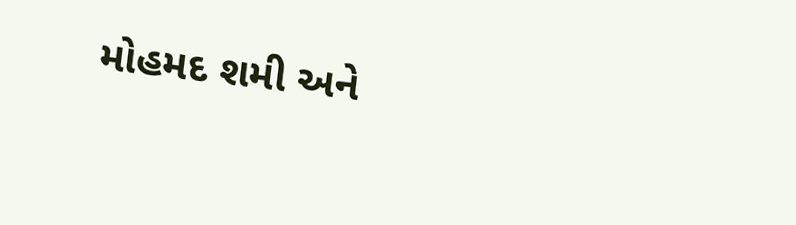મોહમદ શમી અને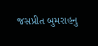જસપ્રીત બુમરાહનુ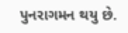પુનરાગમન થયુ છે.